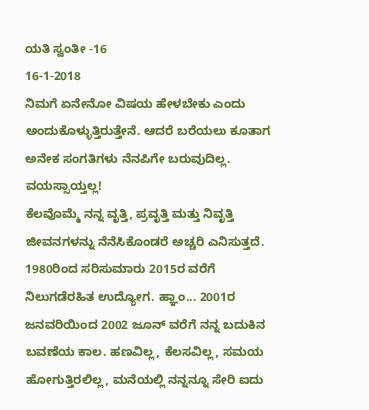ಯತಿ ಸ್ವಂತೀ -16
16-1-2018
ನಿಮಗೆ ಏನೇನೋ ವಿಷಯ ಹೇಳಬೇಕು ಎಂದು ಅಂದುಕೊಳ್ಳುತ್ತಿರುತ್ತೇನೆ. ಆದರೆ ಬರೆಯಲು ಕೂತಾಗ ಅನೇಕ ಸಂಗತಿಗಳು ನೆನಪಿಗೇ ಬರುವುದಿಲ್ಲ. ವಯಸ್ಸಾಯ್ತಲ್ಲ!
ಕೆಲವೊಮ್ಮೆ ನನ್ನ ವೃತ್ತಿ, ಪ್ರವೃತ್ತಿ ಮತ್ತು ನಿವೃತ್ತಿ ಜೀವನಗಳನ್ನು ನೆನೆಸಿಕೊಂಡರೆ ಅಚ್ಚರಿ ಎನಿಸುತ್ತದೆ. 1980ರಿಂದ ಸರಿಸುಮಾರು 2015ರ ವರೆಗೆ ನಿಲುಗಡೆರಹಿತ ಉದ್ಯೋಗ. ಹ್ಞಾಂ... 2001ರ ಜನವರಿಯಿಂದ 2002 ಜೂನ್ ವರೆಗೆ ನನ್ನ ಬದುಕಿನ ಬವಣೆಯ ಕಾಲ. ಹಣವಿಲ್ಲ, ಕೆಲಸವಿಲ್ಲ, ಸಮಯ ಹೋಗುತ್ತಿರಲಿಲ್ಲ, ಮನೆಯಲ್ಲಿ ನನ್ನನ್ನೂ ಸೇರಿ ಐದು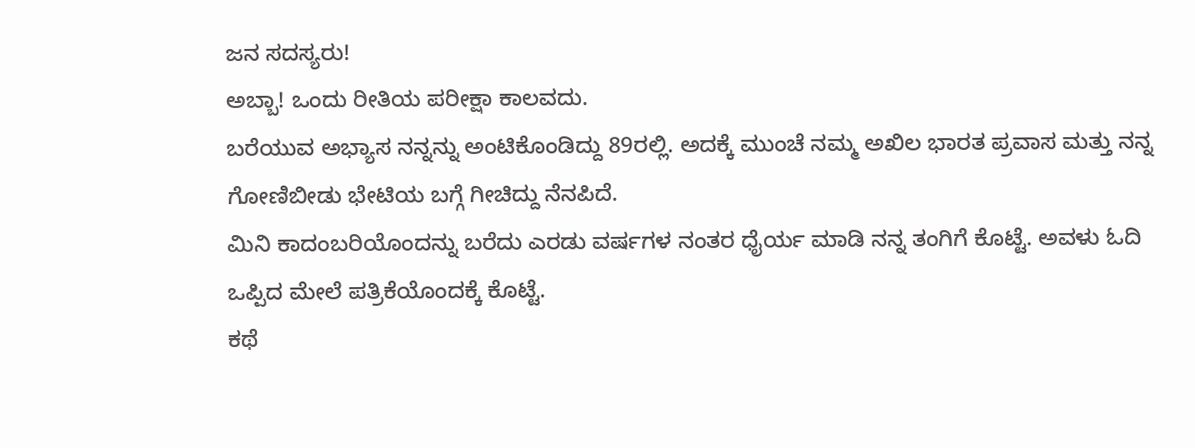ಜನ ಸದಸ್ಯರು!
ಅಬ್ಬಾ! ಒಂದು ರೀತಿಯ ಪರೀಕ್ಷಾ ಕಾಲವದು.
ಬರೆಯುವ ಅಭ್ಯಾಸ ನನ್ನನ್ನು ಅಂಟಿಕೊಂಡಿದ್ದು 89ರಲ್ಲಿ. ಅದಕ್ಕೆ ಮುಂಚೆ ನಮ್ಮ ಅಖಿಲ ಭಾರತ ಪ್ರವಾಸ ಮತ್ತು ನನ್ನ ಗೋಣಿಬೀಡು ಭೇಟಿಯ ಬಗ್ಗೆ ಗೀಚಿದ್ದು ನೆನಪಿದೆ.
ಮಿನಿ ಕಾದಂಬರಿಯೊಂದನ್ನು ಬರೆದು ಎರಡು ವರ್ಷಗಳ ನಂತರ ಧೈರ್ಯ ಮಾಡಿ ನನ್ನ ತಂಗಿಗೆ ಕೊಟ್ಟೆ. ಅವಳು ಓದಿ ಒಪ್ಪಿದ ಮೇಲೆ ಪತ್ರಿಕೆಯೊಂದಕ್ಕೆ ಕೊಟ್ಟೆ.
ಕಥೆ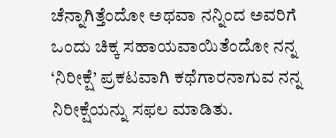ಚೆನ್ನಾಗಿತ್ತೆಂದೋ ಅಥವಾ ನನ್ನಿಂದ ಅವರಿಗೆ ಒಂದು ಚಿಕ್ಕ ಸಹಾಯವಾಯಿತೆಂದೋ ನನ್ನ ‘ನಿರೀಕ್ಷೆ’ ಪ್ರಕಟವಾಗಿ ಕಥೆಗಾರನಾಗುವ ನನ್ನ ನಿರೀಕ್ಷೆಯನ್ನು ಸಫಲ ಮಾಡಿತು.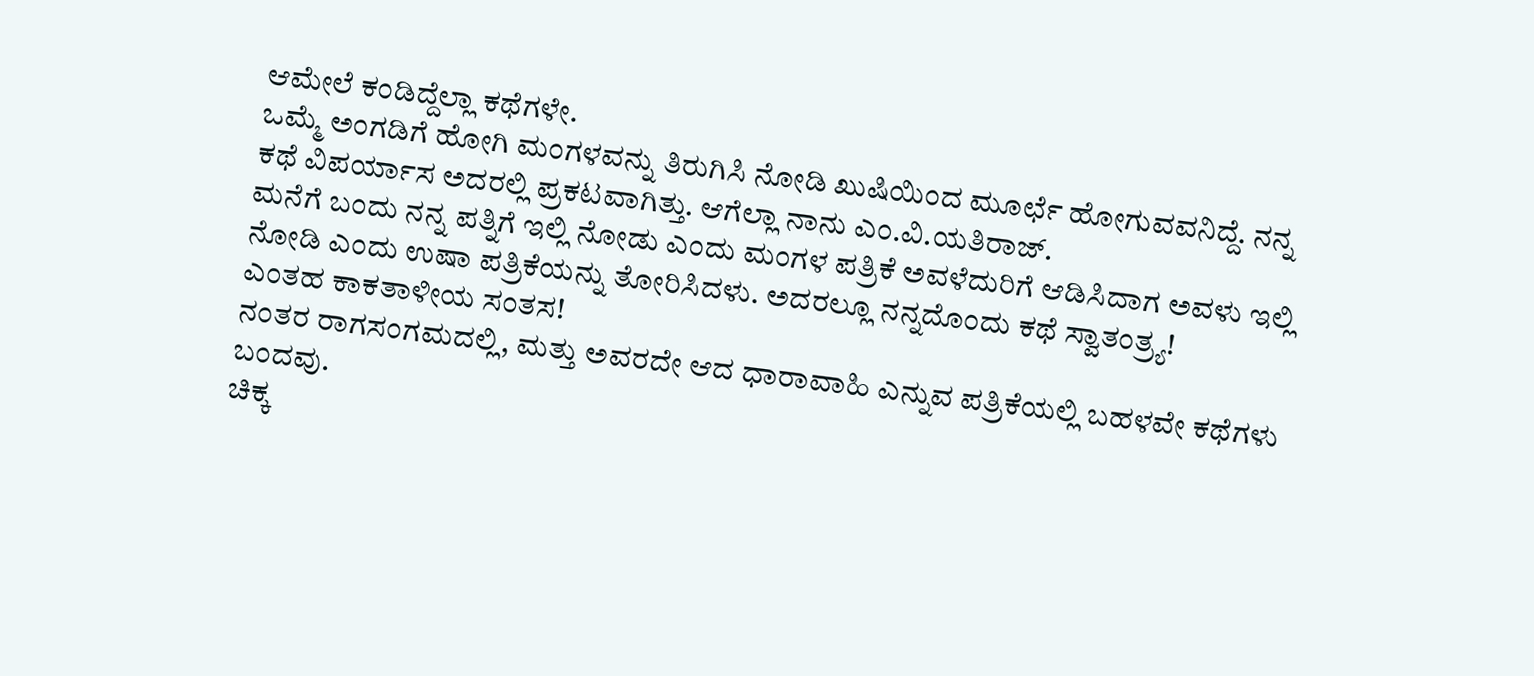ಆಮೇಲೆ ಕಂಡಿದ್ದೆಲ್ಲಾ ಕಥೆಗಳೇ.
ಒಮ್ಮೆ ಅಂಗಡಿಗೆ ಹೋಗಿ ಮಂಗಳವನ್ನು ತಿರುಗಿಸಿ ನೋಡಿ ಖುಷಿಯಿಂದ ಮೂರ್ಛೆ ಹೋಗುವವನಿದ್ದೆ. ನನ್ನ ಕಥೆ ವಿಪರ್ಯಾಸ ಅದರಲ್ಲಿ ಪ್ರಕಟವಾಗಿತ್ತು. ಆಗೆಲ್ಲಾ ನಾನು ಎಂ.ವಿ.ಯತಿರಾಜ್.
ಮನೆಗೆ ಬಂದು ನನ್ನ ಪತ್ನಿಗೆ ಇಲ್ಲಿ ನೋಡು ಎಂದು ಮಂಗಳ ಪತ್ರಿಕೆ ಅವಳೆದುರಿಗೆ ಆಡಿಸಿದಾಗ ಅವಳು ಇಲ್ಲಿ ನೋಡಿ ಎಂದು ಉಷಾ ಪತ್ರಿಕೆಯನ್ನು ತೋರಿಸಿದಳು. ಅದರಲ್ಲೂ ನನ್ನದೊಂದು ಕಥೆ ಸ್ವಾತಂತ್ರ್ಯ!
ಎಂತಹ ಕಾಕತಾಳೀಯ ಸಂತಸ!
ನಂತರ ರಾಗಸಂಗಮದಲ್ಲಿ, ಮತ್ತು ಅವರದೇ ಆದ ಧಾರಾವಾಹಿ ಎನ್ನುವ ಪತ್ರಿಕೆಯಲ್ಲಿ ಬಹಳವೇ ಕಥೆಗಳು ಬಂದವು.
ಚಿಕ್ಕ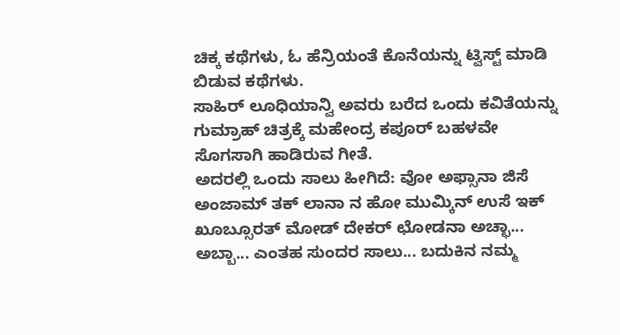ಚಿಕ್ಕ ಕಥೆಗಳು, ಓ ಹೆನ್ರಿಯಂತೆ ಕೊನೆಯನ್ನು ಟ್ವಿಸ್ಟ್ ಮಾಡಿ ಬಿಡುವ ಕಥೆಗಳು.
ಸಾಹಿರ್ ಲೂಧಿಯಾನ್ವಿ ಅವರು ಬರೆದ ಒಂದು ಕವಿತೆಯನ್ನು ಗುಮ್ರಾಹ್ ಚಿತ್ರಕ್ಕೆ ಮಹೇಂದ್ರ ಕಪೂರ್ ಬಹಳವೇ ಸೊಗಸಾಗಿ ಹಾಡಿರುವ ಗೀತೆ.
ಅದರಲ್ಲಿ ಒಂದು ಸಾಲು ಹೀಗಿದೆ: ವೋ ಅಫ್ಸಾನಾ ಜಿಸೆ ಅಂಜಾಮ್ ತಕ್ ಲಾನಾ ನ ಹೋ ಮುಮ್ಕಿನ್ ಉಸೆ ಇಕ್ ಖೂಬ್ಸೂರತ್ ಮೋಡ್ ದೇಕರ್ ಛೋಡನಾ ಅಚ್ಛಾ...
ಅಬ್ಬಾ... ಎಂತಹ ಸುಂದರ ಸಾಲು... ಬದುಕಿನ ನಮ್ಮ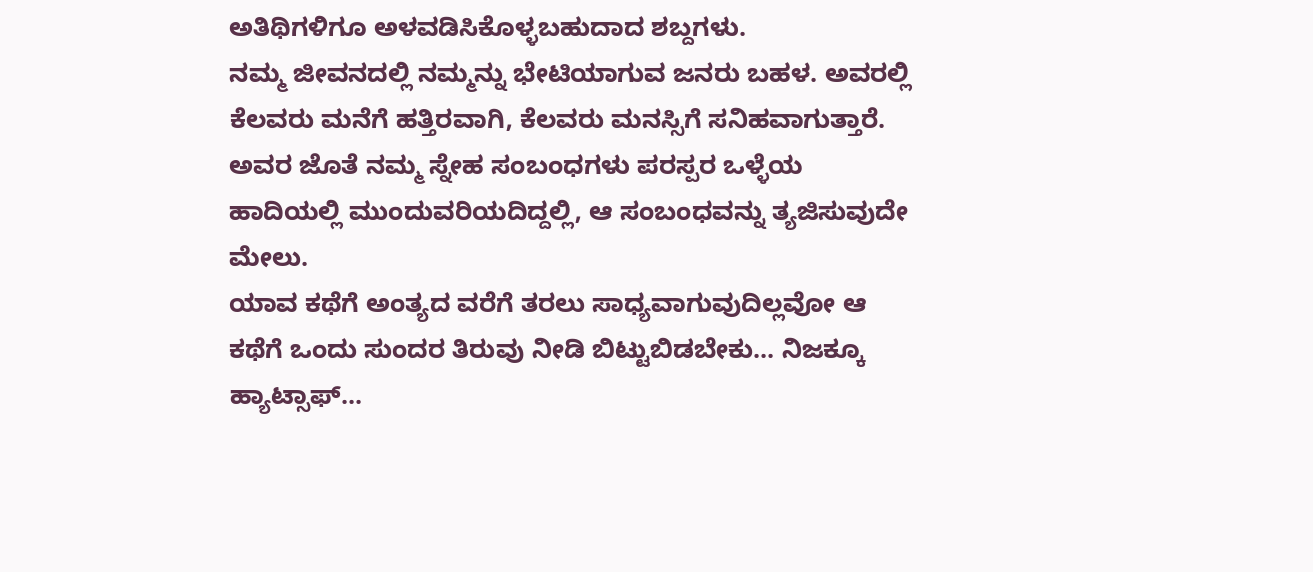ಅತಿಥಿಗಳಿಗೂ ಅಳವಡಿಸಿಕೊಳ್ಳಬಹುದಾದ ಶಬ್ದಗಳು.
ನಮ್ಮ ಜೀವನದಲ್ಲಿ ನಮ್ಮನ್ನು ಭೇಟಿಯಾಗುವ ಜನರು ಬಹಳ. ಅವರಲ್ಲಿ ಕೆಲವರು ಮನೆಗೆ ಹತ್ತಿರವಾಗಿ, ಕೆಲವರು ಮನಸ್ಸಿಗೆ ಸನಿಹವಾಗುತ್ತಾರೆ.
ಅವರ ಜೊತೆ ನಮ್ಮ ಸ್ನೇಹ ಸಂಬಂಧಗಳು ಪರಸ್ಪರ ಒಳ್ಳೆಯ ಹಾದಿಯಲ್ಲಿ ಮುಂದುವರಿಯದಿದ್ದಲ್ಲಿ, ಆ ಸಂಬಂಧವನ್ನು ತ್ಯಜಿಸುವುದೇ ಮೇಲು.
ಯಾವ ಕಥೆಗೆ ಅಂತ್ಯದ ವರೆಗೆ ತರಲು ಸಾಧ್ಯವಾಗುವುದಿಲ್ಲವೋ ಆ ಕಥೆಗೆ ಒಂದು ಸುಂದರ ತಿರುವು ನೀಡಿ ಬಿಟ್ಟುಬಿಡಬೇಕು... ನಿಜಕ್ಕೂ ಹ್ಯಾಟ್ಸಾಫ್...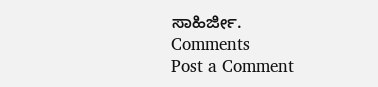ಸಾಹಿರ್ಜೀ.
Comments
Post a Comment